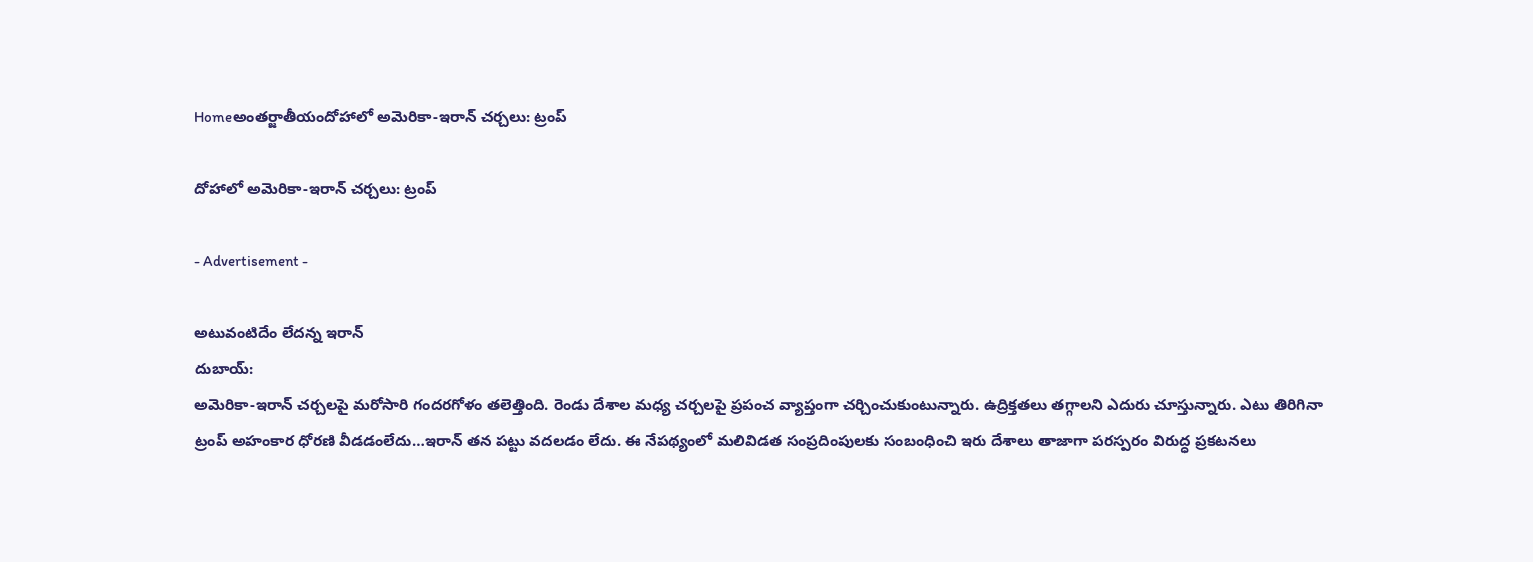Homeఅంతర్జాతీయందోహాలో అమెరికా-ఇరాన్ చర్చలు: ట్రంప్

దోహాలో అమెరికా-ఇరాన్ చర్చలు: ట్రంప్

- Advertisement -

అటువంటిదేం లేదన్న ఇరాన్
దుబాయ్:
అమెరికా-ఇరాన్ చర్చలపై మరోసారి గందరగోళం తలెత్తింది. రెండు దేశాల మధ్య చర్చలపై ప్రపంచ వ్యాప్తంగా చర్చించుకుంటున్నారు. ఉద్రిక్తతలు తగ్గాలని ఎదురు చూస్తున్నారు. ఎటు తిరిగినా ట్రంప్ అహంకార ధోరణి వీడడంలేదు…ఇరాన్ తన పట్టు వదలడం లేదు. ఈ నేపథ్యంలో మలివిడత సంప్రదింపులకు సంబంధించి ఇరు దేశాలు తాజాగా పరస్పరం విరుద్ధ ప్రకటనలు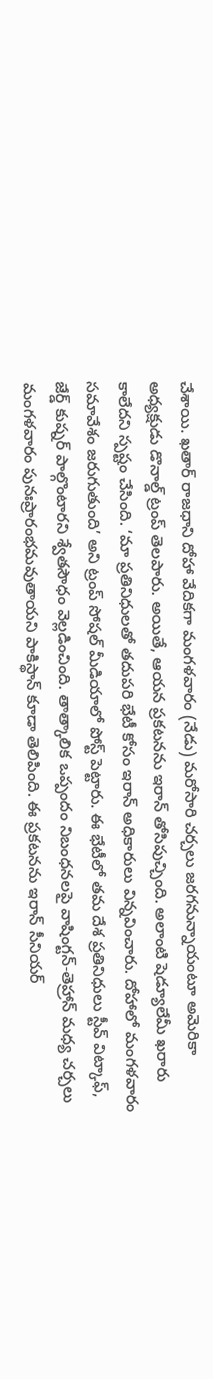చేశాయి. ఖతార్ రాజధాని దోహా వేదికగా మంగళవారం (నేడు) మరోసారి చర్చలు జరగనున్నాయంటూ అమెరికా అధ్యక్షుడు డొనాల్డ్ ట్రంప్ తెలపారు. అయితే, ఆయన ప్రకటనను ఇరాన్ తోసిపుచ్చింది. అలాంటి షెడ్యూలేమీ ఖరారు కాలేదని స్పష్టం చేసింది. ‘మా ప్రతినిధులతో తదుపరి భేటీ కోసం ఇరాన్ అధికారులు విన్నవించారు. దోహాలో మంగళవారం సమావేశం జరుగుతుంది’ అని ట్రంప్ సోషల్ మీడియాలో పోస్ట్ పెట్టారు. ఈ భేటీలో తమ దేశ ప్రతినిధులు స్టీవ్ విట్కాఫ్, జేర్డ్ కుష్నర్ పాల్గొంటారని శ్వేతసౌధం వెల్లడించింది. తాత్కాలిక ఒప్పందం నిబంధనలపై వాషింగ్టన్-తెహ్రాన్ మధ్య చర్చలు మంగళవారం పునఃప్రారంభమవుతాయని పాకిస్థాన్ కూడా తెలిపింది. ఈ ప్రకటనను ఇరాన్ సీనియర్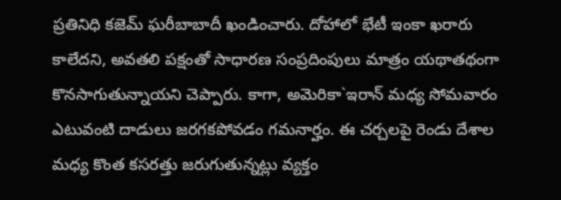ప్రతినిధి కజెమ్ ఘరీబాబాదీ ఖండించారు. దోహాలో భేటీ ఇంకా ఖరారు కాలేదని, అవతలి పక్షంతో సాధారణ సంప్రదింపులు మాత్రం యథాతథంగా కొనసాగుతున్నాయని చెప్పారు. కాగా, అమెరికా`ఇరాన్ మధ్య సోమవారం ఎటువంటి దాడులు జరగకపోవడం గమనార్హం. ఈ చర్చలపై రెండు దేశాల మధ్య కొంత కసరత్తు జరుగుతున్నట్లు వ్యక్తం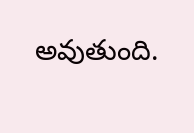అవుతుంది.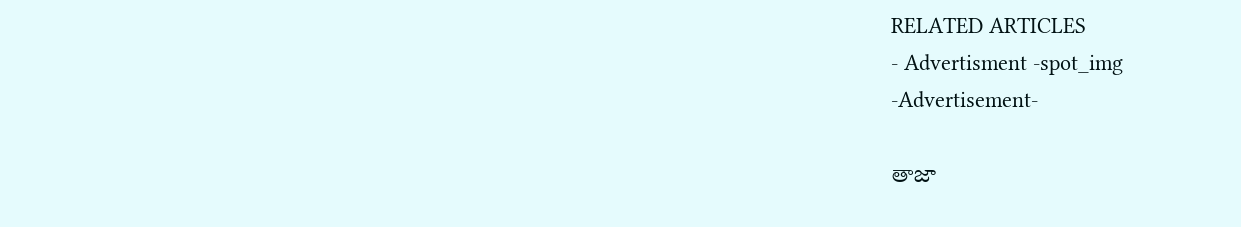RELATED ARTICLES
- Advertisment -spot_img
-Advertisement-

తాజా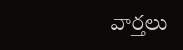వార్తలు